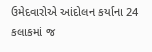ઉમેદવારોએ આંદોલન કર્યાના 24 કલાકમાં જ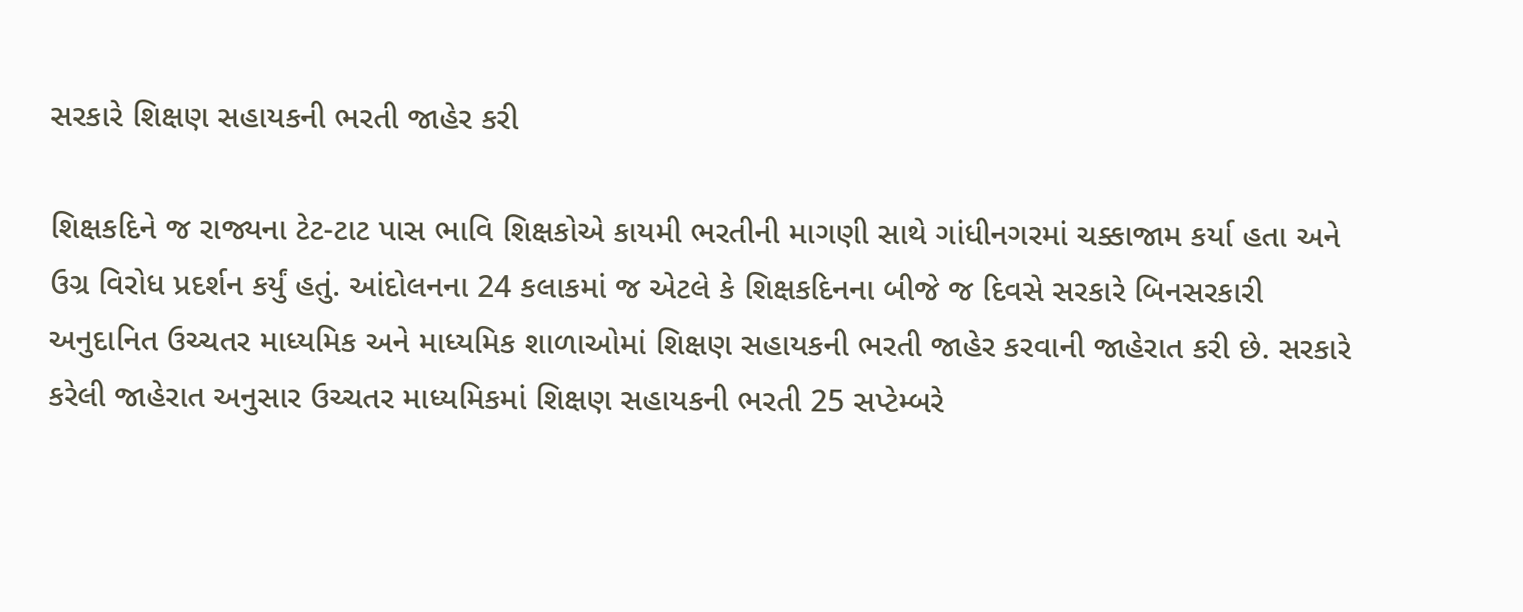સરકારે શિક્ષણ સહાયકની ભરતી જાહેર કરી

શિક્ષકદિને જ રાજ્યના ટેટ-ટાટ પાસ ભાવિ શિક્ષકોએ કાયમી ભરતીની માગણી સાથે ગાંધીનગરમાં ચક્કાજામ કર્યા હતા અને ઉગ્ર વિરોધ પ્રદર્શન કર્યું હતું. આંદોલનના 24 કલાકમાં જ એટલે કે શિક્ષકદિનના બીજે જ દિવસે સરકારે બિનસરકારી અનુદાનિત ઉચ્ચતર માધ્યમિક અને માધ્યમિક શાળાઓમાં શિક્ષણ સહાયકની ભરતી જાહેર કરવાની જાહેરાત કરી છે. સરકારે કરેલી જાહેરાત અનુસાર ઉચ્ચતર માધ્યમિકમાં શિક્ષણ સહાયકની ભરતી 25 સપ્ટેમ્બરે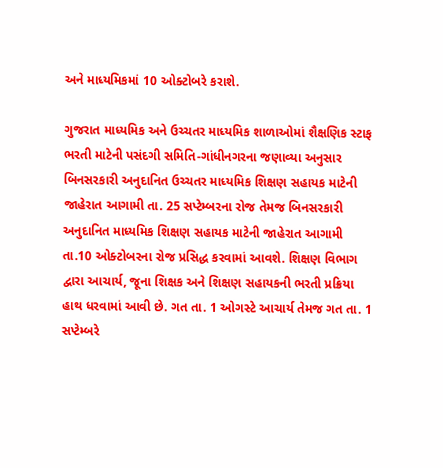અને માધ્યમિકમાં 10 ઓક્ટોબરે કરાશે.

ગુજરાત માધ્યમિક અને ઉચ્ચતર માધ્યમિક શાળાઓમાં શૈક્ષણિક સ્ટાફ ભરતી માટેની પસંદગી સમિતિ-ગાંધીનગરના જણાવ્યા અનુસાર બિનસરકારી અનુદાનિત ઉચ્ચતર માધ્યમિક શિક્ષણ સહાયક માટેની જાહેરાત આગામી તા. 25 સપ્ટેમ્બરના રોજ તેમજ બિનસરકારી અનુદાનિત માધ્યમિક શિક્ષણ સહાયક માટેની જાહેરાત આગામી તા.10 ઓક્ટોબરના રોજ પ્રસિદ્ધ કરવામાં આવશે. શિક્ષણ વિભાગ દ્વારા આચાર્ય, જૂના શિક્ષક અને શિક્ષણ સહાયકની ભરતી પ્રક્રિયા હાથ ધરવામાં આવી છે. ગત તા. 1 ઓગસ્ટે આચાર્ય તેમજ ગત તા. 1 સપ્ટેમ્બરે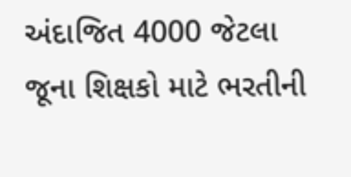અંદાજિત 4000 જેટલા જૂના શિક્ષકો માટે ભરતીની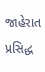જાહેરાત પ્રસિદ્ધ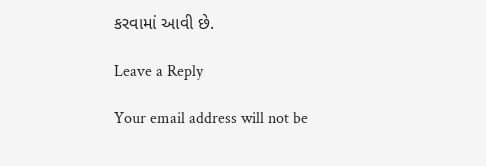કરવામાં આવી છે.

Leave a Reply

Your email address will not be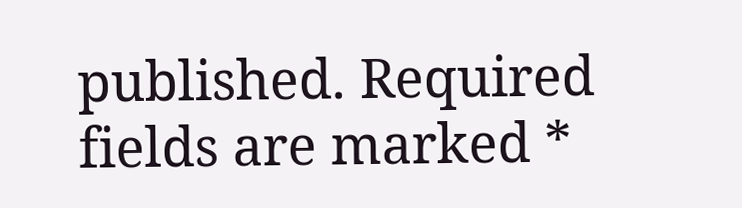published. Required fields are marked *